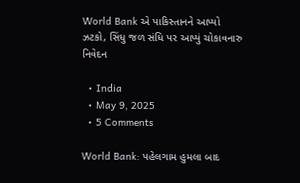World Bank એ પાકિસ્તાનને આપ્યો ઝટકો, સિંધુ જળ સંધિ પર આપ્યું ચોકાવનારુ નિવેદન

  • India
  • May 9, 2025
  • 5 Comments

World Bank: પહેલગામ હુમલા બાદ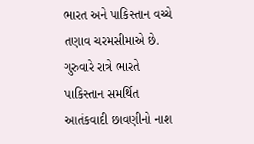ભારત અને પાકિસ્તાન વચ્ચે તણાવ ચરમસીમાએ છે. ગુરુવારે રાત્રે ભારતે પાકિસ્તાન સમર્થિત આતંકવાદી છાવણીનો નાશ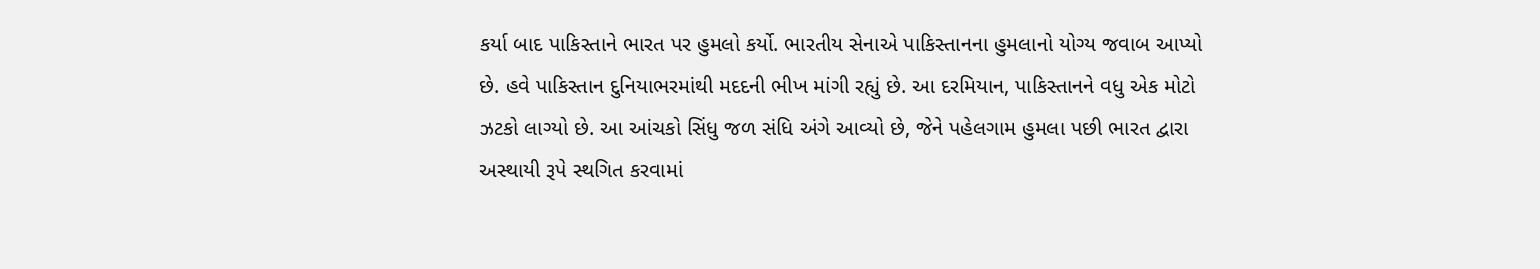કર્યા બાદ પાકિસ્તાને ભારત પર હુમલો કર્યો. ભારતીય સેનાએ પાકિસ્તાનના હુમલાનો યોગ્ય જવાબ આપ્યો છે. હવે પાકિસ્તાન દુનિયાભરમાંથી મદદની ભીખ માંગી રહ્યું છે. આ દરમિયાન, પાકિસ્તાનને વધુ એક મોટો ઝટકો લાગ્યો છે. આ આંચકો સિંધુ જળ સંધિ અંગે આવ્યો છે, જેને પહેલગામ હુમલા પછી ભારત દ્વારા અસ્થાયી રૂપે સ્થગિત કરવામાં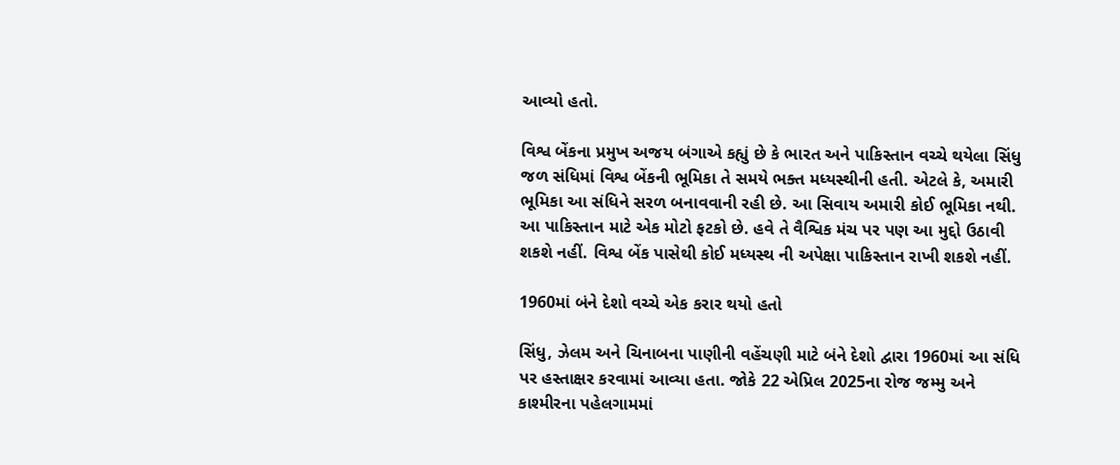આવ્યો હતો.

વિશ્વ બેંકના પ્રમુખ અજય બંગાએ કહ્યું છે કે ભારત અને પાકિસ્તાન વચ્ચે થયેલા સિંધુ જળ સંધિમાં વિશ્વ બેંકની ભૂમિકા તે સમયે ભક્ત મધ્યસ્થીની હતી. એટલે કે, અમારી ભૂમિકા આ સંધિને સરળ બનાવવાની રહી છે. આ સિવાય અમારી કોઈ ભૂમિકા નથી. આ પાકિસ્તાન માટે એક મોટો ફટકો છે. હવે તે વૈશ્વિક મંચ પર પણ આ મુદ્દો ઉઠાવી શકશે નહીં. વિશ્વ બેંક પાસેથી કોઈ મધ્યસ્થ ની અપેક્ષા પાકિસ્તાન રાખી શકશે નહીં.

1960માં બંને દેશો વચ્ચે એક કરાર થયો હતો

સિંધુ, ઝેલમ અને ચિનાબના પાણીની વહેંચણી માટે બંને દેશો દ્વારા 1960માં આ સંધિ પર હસ્તાક્ષર કરવામાં આવ્યા હતા. જોકે 22 એપ્રિલ 2025ના રોજ જમ્મુ અને કાશ્મીરના પહેલગામમાં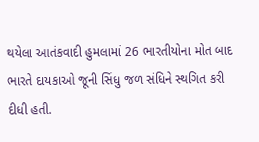થયેલા આતંકવાદી હુમલામાં 26 ભારતીયોના મોત બાદ ભારતે દાયકાઓ જૂની સિંધુ જળ સંધિને સ્થગિત કરી દીધી હતી.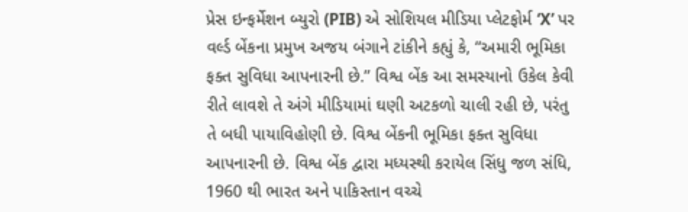પ્રેસ ઇન્ફર્મેશન બ્યુરો (PIB) એ સોશિયલ મીડિયા પ્લેટફોર્મ ‘X’ પર વર્લ્ડ બેંકના પ્રમુખ અજય બંગાને ટાંકીને કહ્યું કે, “અમારી ભૂમિકા ફક્ત સુવિધા આપનારની છે.” વિશ્વ બેંક આ સમસ્યાનો ઉકેલ કેવી રીતે લાવશે તે અંગે મીડિયામાં ઘણી અટકળો ચાલી રહી છે, પરંતુ તે બધી પાયાવિહોણી છે. વિશ્વ બેંકની ભૂમિકા ફક્ત સુવિધા આપનારની છે. વિશ્વ બેંક દ્વારા મધ્યસ્થી કરાયેલ સિંધુ જળ સંધિ, 1960 થી ભારત અને પાકિસ્તાન વચ્ચે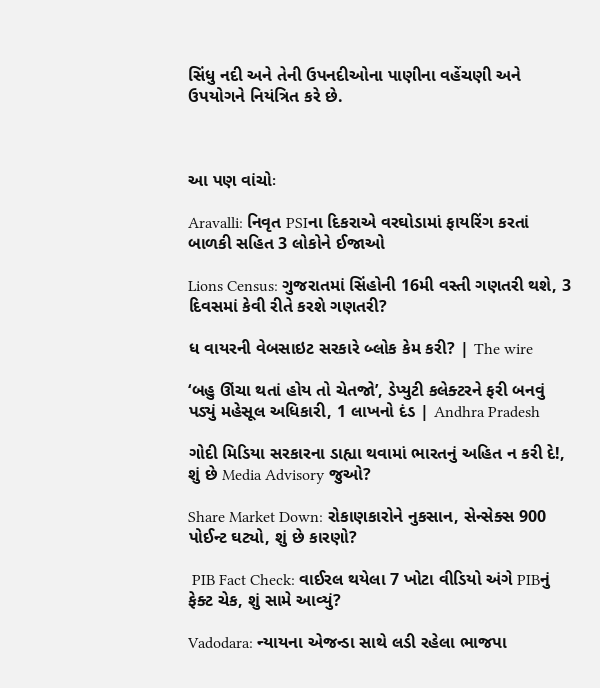સિંધુ નદી અને તેની ઉપનદીઓના પાણીના વહેંચણી અને ઉપયોગને નિયંત્રિત કરે છે.



આ પણ વાંચોઃ

Aravalli: નિવૃત PSIના દિકરાએ વરઘોડામાં ફાયરિંગ કરતાં બાળકી સહિત 3 લોકોને ઈજાઓ

Lions Census: ગુજરાતમાં સિંહોની 16મી વસ્તી ગણતરી થશે, 3 દિવસમાં કેવી રીતે કરશે ગણતરી?

ધ વાયરની વેબસાઇટ સરકારે બ્લોક કેમ કરી? | The wire

‘બહુ ઊંચા થતાં હોય તો ચેતજો’, ડેપ્યુટી કલેક્ટરને ફરી બનવું પડ્યું મહેસૂલ અધિકારી, 1 લાખનો દંડ | Andhra Pradesh

ગોદી મિડિયા સરકારના ડાહ્યા થવામાં ભારતનું અહિત ન કરી દે!, શું છે Media Advisory જુઓ?

Share Market Down: રોકાણકારોને નુકસાન, સેન્સેક્સ 900 પોઈન્ટ ઘટ્યો, શું છે કારણો?

 PIB Fact Check: વાઈરલ થયેલા 7 ખોટા વીડિયો અંગે PIBનું ફેક્ટ ચેક, શું સામે આવ્યું?

Vadodara: ન્યાયના એજન્ડા સાથે લડી રહેલા ભાજપા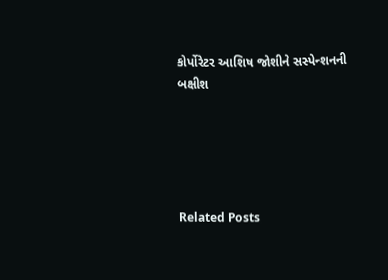કોર્પોરેટર આશિષ જોશીને સસ્પેન્શનની બક્ષીશ





Related Posts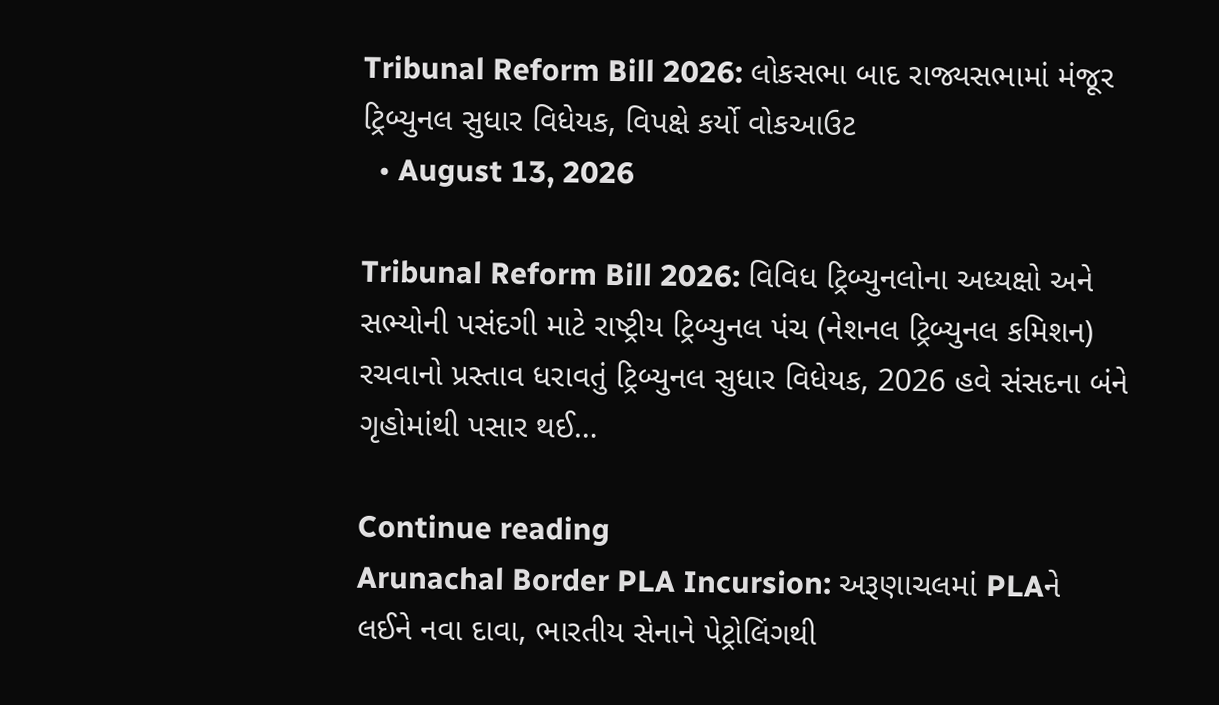Tribunal Reform Bill 2026: લોકસભા બાદ રાજ્યસભામાં મંજૂર ટ્રિબ્યુનલ સુધાર વિધેયક, વિપક્ષે કર્યો વોકઆઉટ
  • August 13, 2026

Tribunal Reform Bill 2026: વિવિધ ટ્રિબ્યુનલોના અધ્યક્ષો અને સભ્યોની પસંદગી માટે રાષ્ટ્રીય ટ્રિબ્યુનલ પંચ (નેશનલ ટ્રિબ્યુનલ કમિશન) રચવાનો પ્રસ્તાવ ધરાવતું ટ્રિબ્યુનલ સુધાર વિધેયક, 2026 હવે સંસદના બંને ગૃહોમાંથી પસાર થઈ…

Continue reading
Arunachal Border PLA Incursion: અરૂણાચલમાં PLAને લઈને નવા દાવા, ભારતીય સેનાને પેટ્રોલિંગથી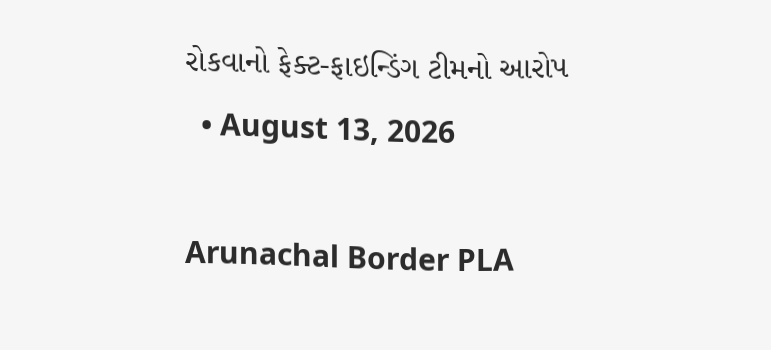રોકવાનો ફેક્ટ-ફાઇન્ડિંગ ટીમનો આરોપ
  • August 13, 2026

Arunachal Border PLA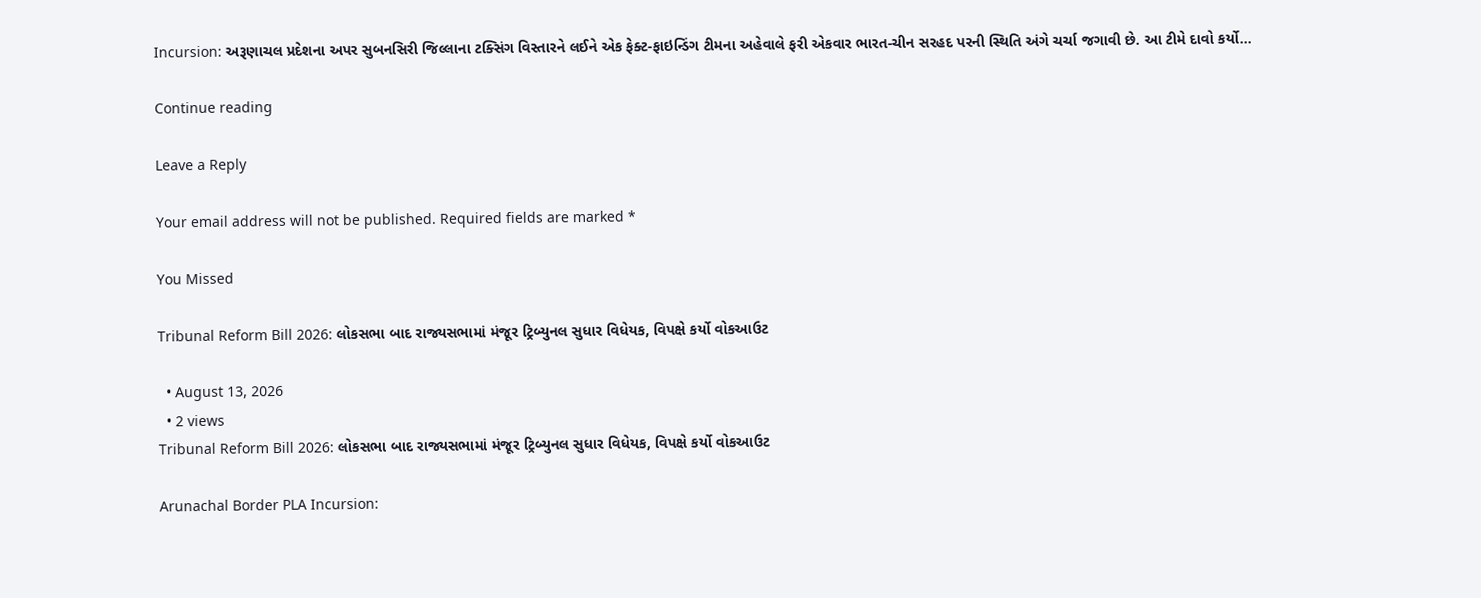Incursion: અરૂણાચલ પ્રદેશના અપર સુબનસિરી જિલ્લાના ટક્સિંગ વિસ્તારને લઈને એક ફેક્ટ-ફાઇન્ડિંગ ટીમના અહેવાલે ફરી એકવાર ભારત-ચીન સરહદ પરની સ્થિતિ અંગે ચર્ચા જગાવી છે. આ ટીમે દાવો કર્યો…

Continue reading

Leave a Reply

Your email address will not be published. Required fields are marked *

You Missed

Tribunal Reform Bill 2026: લોકસભા બાદ રાજ્યસભામાં મંજૂર ટ્રિબ્યુનલ સુધાર વિધેયક, વિપક્ષે કર્યો વોકઆઉટ

  • August 13, 2026
  • 2 views
Tribunal Reform Bill 2026: લોકસભા બાદ રાજ્યસભામાં મંજૂર ટ્રિબ્યુનલ સુધાર વિધેયક, વિપક્ષે કર્યો વોકઆઉટ

Arunachal Border PLA Incursion: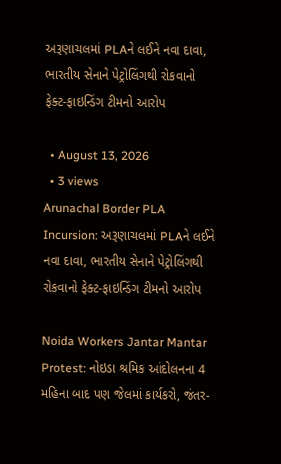અરૂણાચલમાં PLAને લઈને નવા દાવા, ભારતીય સેનાને પેટ્રોલિંગથી રોકવાનો ફેક્ટ-ફાઇન્ડિંગ ટીમનો આરોપ

  • August 13, 2026
  • 3 views
Arunachal Border PLA Incursion: અરૂણાચલમાં PLAને લઈને નવા દાવા, ભારતીય સેનાને પેટ્રોલિંગથી રોકવાનો ફેક્ટ-ફાઇન્ડિંગ ટીમનો આરોપ

Noida Workers Jantar Mantar Protest: નોઇડા શ્રમિક આંદોલનના 4 મહિના બાદ પણ જેલમાં કાર્યકરો, જંતર-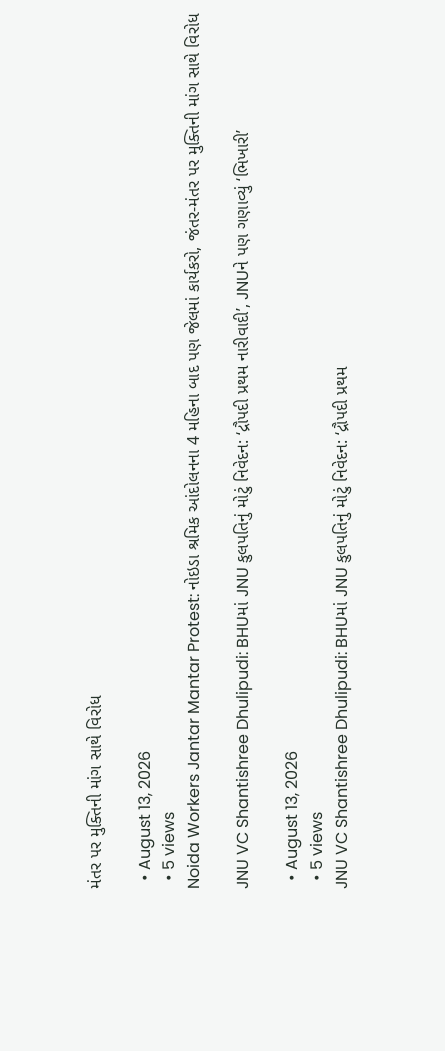મંતર પર મુક્તિની માંગ સાથે વિરોધ

  • August 13, 2026
  • 5 views
Noida Workers Jantar Mantar Protest: નોઇડા શ્રમિક આંદોલનના 4 મહિના બાદ પણ જેલમાં કાર્યકરો, જંતર-મંતર પર મુક્તિની માંગ સાથે વિરોધ

JNU VC Shantishree Dhulipudi: BHUમાં JNU કુલપતિનું મોટું નિવેદન: ‘દ્રૌપદી પ્રથમ નારીવાદી’, JNUને પણ ગણાવ્યું ‘ભિખારી’

  • August 13, 2026
  • 5 views
JNU VC Shantishree Dhulipudi: BHUમાં JNU કુલપતિનું મોટું નિવેદન: ‘દ્રૌપદી પ્રથમ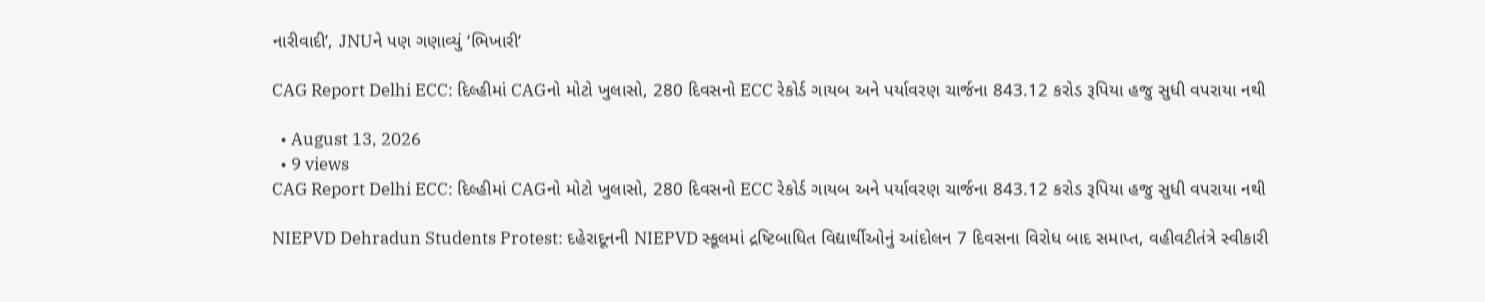નારીવાદી’, JNUને પણ ગણાવ્યું ‘ભિખારી’

CAG Report Delhi ECC: દિલ્હીમાં CAGનો મોટો ખુલાસો, 280 દિવસનો ECC રેકોર્ડ ગાયબ અને પર્યાવરણ ચાર્જના 843.12 કરોડ રૂપિયા હજુ સુધી વપરાયા નથી

  • August 13, 2026
  • 9 views
CAG Report Delhi ECC: દિલ્હીમાં CAGનો મોટો ખુલાસો, 280 દિવસનો ECC રેકોર્ડ ગાયબ અને પર્યાવરણ ચાર્જના 843.12 કરોડ રૂપિયા હજુ સુધી વપરાયા નથી

NIEPVD Dehradun Students Protest: દહેરાદૂનની NIEPVD સ્કૂલમાં દ્રષ્ટિબાધિત વિદ્યાર્થીઓનું આંદોલન 7 દિવસના વિરોધ બાદ સમાપ્ત, વહીવટીતંત્રે સ્વીકારી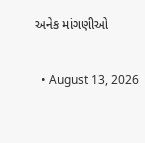અનેક માંગણીઓ

  • August 13, 2026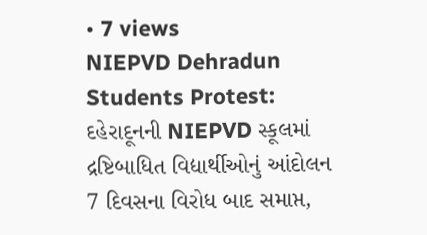• 7 views
NIEPVD Dehradun Students Protest: દહેરાદૂનની NIEPVD સ્કૂલમાં દ્રષ્ટિબાધિત વિદ્યાર્થીઓનું આંદોલન 7 દિવસના વિરોધ બાદ સમાપ્ત,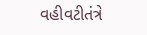વહીવટીતંત્રે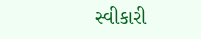સ્વીકારી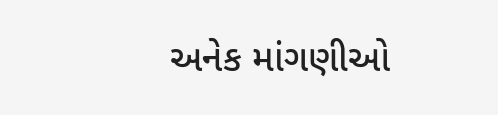અનેક માંગણીઓ